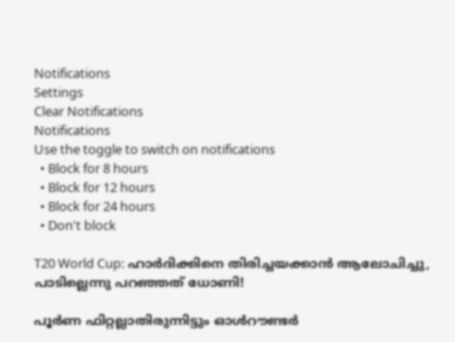Notifications
Settings
Clear Notifications
Notifications
Use the toggle to switch on notifications
  • Block for 8 hours
  • Block for 12 hours
  • Block for 24 hours
  • Don't block

T20 World Cup: ഹാര്‍ദിക്കിനെ തിരിച്ചയക്കാന്‍ ആലോചിച്ചു, പാടില്ലെന്നു പറഞ്ഞത് ധോണി!

പൂര്‍ണ ഫിറ്റല്ലാതിരുന്നിട്ടും ഓള്‍റൗണ്ടര്‍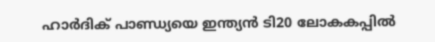ഹാര്‍ദിക് പാണ്ഡ്യയെ ഇന്ത്യന്‍ ടി20 ലോകകപ്പില്‍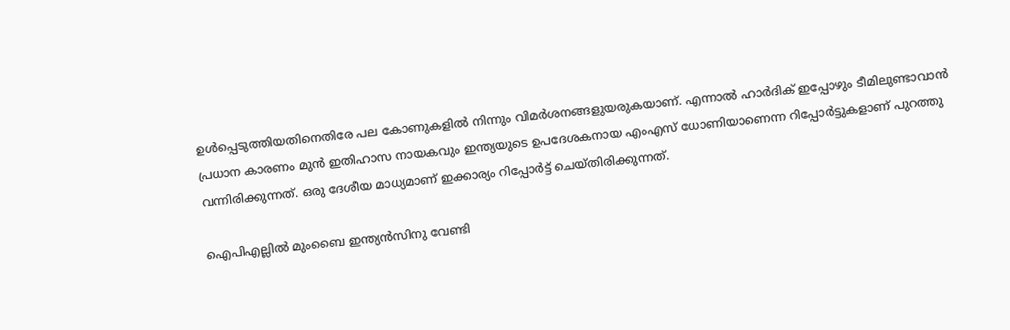ഉള്‍പ്പെടുത്തിയതിനെതിരേ പല കോണുകളില്‍ നിന്നും വിമര്‍ശനങ്ങളുയരുകയാണ്. എന്നാല്‍ ഹാര്‍ദിക് ഇപ്പോഴും ടീമിലുണ്ടാവാന്‍ പ്രധാന കാരണം മുന്‍ ഇതിഹാസ നായകവും ഇന്ത്യയുടെ ഉപദേശകനായ എംഎസ് ധോണിയാണെന്ന റിപ്പോര്‍ട്ടുകളാണ് പുറത്തു വന്നിരിക്കുന്നത്. ഒരു ദേശീയ മാധ്യമാണ് ഇക്കാര്യം റിപ്പോര്‍ട്ട് ചെയ്തിരിക്കുന്നത്.

ഐപിഎല്ലില്‍ മുംബൈ ഇന്ത്യന്‍സിനു വേണ്ടി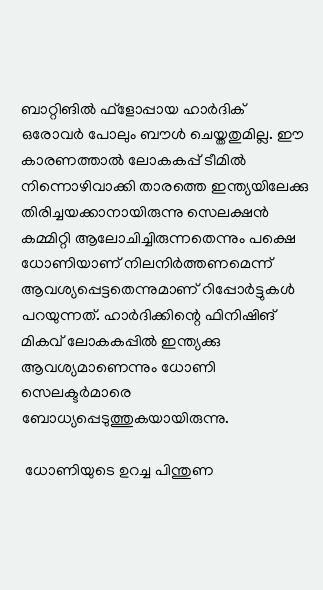ബാറ്റിങില്‍ ഫ്‌ളോപ്പായ ഹാര്‍ദിക് ഒരോവര്‍ പോലും ബൗള്‍ ചെയ്തതുമില്ല. ഈ കാരണത്താല്‍ ലോകകപ്പ് ടീമില്‍ നിന്നൊഴിവാക്കി താരത്തെ ഇന്ത്യയിലേക്കു തിരിച്ചയക്കാനായിരുന്നു സെലക്ഷന്‍ കമ്മിറ്റി ആലോചിച്ചിരുന്നതെന്നും പക്ഷെ ധോണിയാണ് നിലനിര്‍ത്തണമെന്ന് ആവശ്യപ്പെട്ടതെന്നുമാണ് റിപ്പോര്‍ട്ടുകള്‍ പറയുന്നത്. ഹാര്‍ദിക്കിന്റെ ഫിനിഷിങ് മികവ് ലോകകപ്പില്‍ ഇന്ത്യക്കു ആവശ്യമാണെന്നും ധോണി സെലക്ടര്‍മാരെ ബോധ്യപ്പെടുത്തുകയായിരുന്നു.

 ധോണിയുടെ ഉറച്ച പിന്തുണ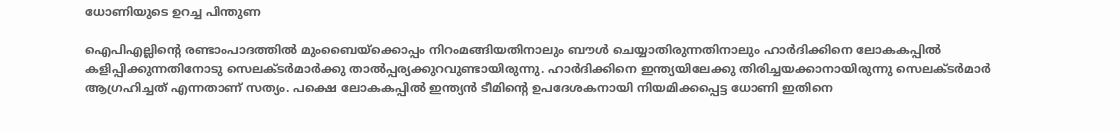ധോണിയുടെ ഉറച്ച പിന്തുണ

ഐപിഎല്ലിന്റെ രണ്ടാംപാദത്തില്‍ മുംബൈയ്‌ക്കൊപ്പം നിറംമങ്ങിയതിനാലും ബൗള്‍ ചെയ്യാതിരുന്നതിനാലും ഹാര്‍ദിക്കിനെ ലോകകപ്പില്‍ കളിപ്പിക്കുന്നതിനോടു സെലക്ടര്‍മാര്‍ക്കു താല്‍പ്പര്യക്കുറവുണ്ടായിരുന്നു. ഹാര്‍ദിക്കിനെ ഇന്ത്യയിലേക്കു തിരിച്ചയക്കാനായിരുന്നു സെലക്ടര്‍മാര്‍ ആഗ്രഹിച്ചത് എന്നതാണ് സത്യം. പക്ഷെ ലോകകപ്പില്‍ ഇന്ത്യന്‍ ടീമിന്റെ ഉപദേശകനായി നിയമിക്കപ്പെട്ട ധോണി ഇതിനെ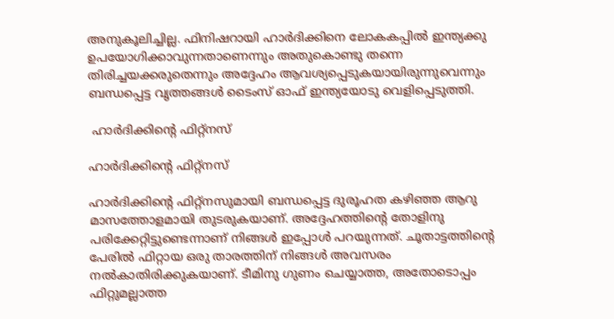അനുകൂലിച്ചില്ല. ഫിനിഷറായി ഹാര്‍ദിക്കിനെ ലോകകപ്പില്‍ ഇന്ത്യക്കു ഉപയോഗിക്കാവുന്നതാണെന്നും അതുകൊണ്ടു തന്നെ തിരിച്ചയക്കരുതെന്നും അദ്ദേഹം ആവശ്യപ്പെടുകയായിരുന്നുവെന്നും ബന്ധപ്പെട്ട വൃത്തങ്ങള്‍ ടൈംസ് ഓഫ് ഇന്ത്യയോടു വെളിപ്പെടുത്തി.

 ഹാര്‍ദിക്കിന്റെ ഫിറ്റ്‌നസ്

ഹാര്‍ദിക്കിന്റെ ഫിറ്റ്‌നസ്

ഹാര്‍ദിക്കിന്റെ ഫിറ്റ്‌നസുമായി ബന്ധപ്പെട്ട ദുരൂഹത കഴിഞ്ഞ ആറു മാസത്തോളമായി തുടരുകയാണ്. അദ്ദേഹത്തിന്റെ തോളിനു പരിക്കേറ്റിട്ടുണ്ടെന്നാണ് നിങ്ങള്‍ ഇപ്പോള്‍ പറയുന്നത്. ചൂതാട്ടത്തിന്റെ പേരില്‍ ഫിറ്റായ ഒരു താരത്തിന് നിങ്ങള്‍ അവസരം നല്‍കാതിരിക്കുകയാണ്. ടീമിനു ഗുണം ചെയ്യാത്ത, അതോടൊപ്പം ഫിറ്റുമല്ലാത്ത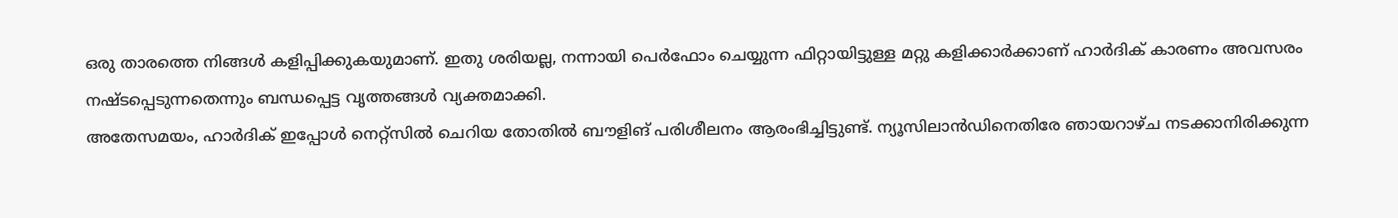ഒരു താരത്തെ നിങ്ങള്‍ കളിപ്പിക്കുകയുമാണ്. ഇതു ശരിയല്ല, നന്നായി പെര്‍ഫോം ചെയ്യുന്ന ഫിറ്റായിട്ടുള്ള മറ്റു കളിക്കാര്‍ക്കാണ് ഹാര്‍ദിക് കാരണം അവസരം നഷ്ടപ്പെടുന്നതെന്നും ബന്ധപ്പെട്ട വൃത്തങ്ങള്‍ വ്യക്തമാക്കി.
അതേസമയം, ഹാര്‍ദിക് ഇപ്പോള്‍ നെറ്റ്‌സില്‍ ചെറിയ തോതില്‍ ബൗളിങ് പരിശീലനം ആരംഭിച്ചിട്ടുണ്ട്. ന്യൂസിലാന്‍ഡിനെതിരേ ഞായറാഴ്ച നടക്കാനിരിക്കുന്ന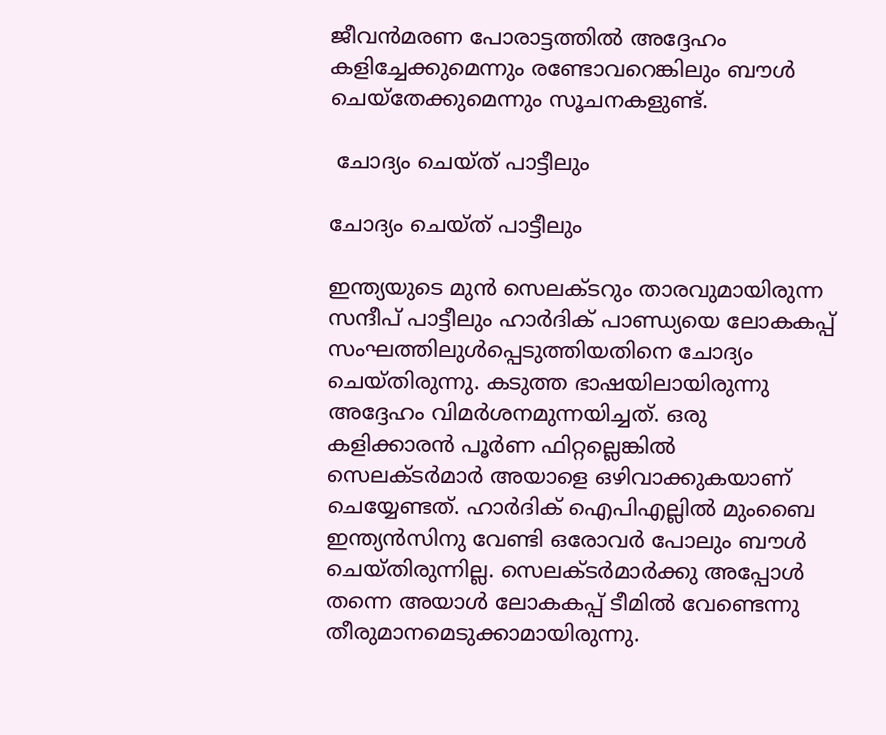ജീവന്‍മരണ പോരാട്ടത്തില്‍ അദ്ദേഹം കളിച്ചേക്കുമെന്നും രണ്ടോവറെങ്കിലും ബൗള്‍ ചെയ്‌തേക്കുമെന്നും സൂചനകളുണ്ട്.

 ചോദ്യം ചെയ്ത് പാട്ടീലും

ചോദ്യം ചെയ്ത് പാട്ടീലും

ഇന്ത്യയുടെ മുന്‍ സെലക്ടറും താരവുമായിരുന്ന സന്ദീപ് പാട്ടീലും ഹാര്‍ദിക് പാണ്ഡ്യയെ ലോകകപ്പ് സംഘത്തിലുള്‍പ്പെടുത്തിയതിനെ ചോദ്യം ചെയ്തിരുന്നു. കടുത്ത ഭാഷയിലായിരുന്നു അദ്ദേഹം വിമര്‍ശനമുന്നയിച്ചത്. ഒരു കളിക്കാരന്‍ പൂര്‍ണ ഫിറ്റല്ലെങ്കില്‍ സെലക്ടര്‍മാര്‍ അയാളെ ഒഴിവാക്കുകയാണ് ചെയ്യേണ്ടത്. ഹാര്‍ദിക് ഐപിഎല്ലില്‍ മുംബൈ ഇന്ത്യന്‍സിനു വേണ്ടി ഒരോവര്‍ പോലും ബൗള്‍ ചെയ്തിരുന്നില്ല. സെലക്ടര്‍മാര്‍ക്കു അപ്പോള്‍ തന്നെ അയാള്‍ ലോകകപ്പ് ടീമില്‍ വേണ്ടെന്നു തീരുമാനമെടുക്കാമായിരുന്നു.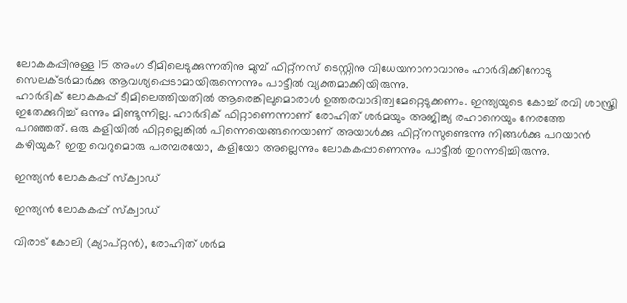ലോകകപ്പിനുള്ള 15 അംഗ ടീമിലെടുക്കുന്നതിനു മുമ്പ് ഫിറ്റ്‌നസ് ടെസ്റ്റിനു വിധേയനാനാവാനും ഹാര്‍ദിക്കിനോടു സെലക്ടര്‍മാര്‍ക്കു ആവശ്യപ്പെടാമായിരുന്നെന്നും പാട്ടീല്‍ വ്യക്തമാക്കിയിരുന്നു.
ഹാര്‍ദിക് ലോകകപ്പ് ടീമിലെത്തിയതില്‍ ആരെങ്കിലുമൊരാള്‍ ഉത്തരവാദിത്വമേറ്റെടുക്കണം. ഇന്ത്യയുടെ കോച്ച് രവി ശാസ്ത്രി ഇതേക്കുറിച്ച് ഒന്നും മിണ്ടുന്നില്ല. ഹാര്‍ദിക് ഫിറ്റാണെന്നാണ് രോഹിത് ശര്‍മയും അജിങ്ക്യ രഹാനെയും നേരത്തേ പറഞ്ഞത്. ഒരു കളിയില്‍ ഫിറ്റല്ലെങ്കില്‍ പിന്നെയെങ്ങനെയാണ് അയാള്‍ക്കു ഫിറ്റ്‌നസുണ്ടെന്നു നിങ്ങള്‍ക്കു പറയാന്‍ കഴിയുക? ഇതു വെറുമൊരു പരമ്പരയോ, കളിയോ അല്ലെന്നും ലോകകപ്പാണെന്നും പാട്ടീല്‍ തുറന്നടിച്ചിരുന്നു.

ഇന്ത്യന്‍ ലോകകപ്പ് സ്‌ക്വാഡ്

ഇന്ത്യന്‍ ലോകകപ്പ് സ്‌ക്വാഡ്

വിരാട് കോലി (ക്യാപ്റ്റന്‍), രോഹിത് ശര്‍മ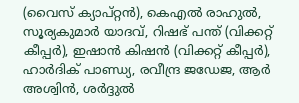(വൈസ് ക്യാപ്റ്റന്‍), കെഎല്‍ രാഹുല്‍, സൂര്യകുമാര്‍ യാദവ്, റിഷഭ് പന്ത് (വിക്കറ്റ് കീപ്പര്‍), ഇഷാന്‍ കിഷന്‍ (വിക്കറ്റ് കീപ്പര്‍), ഹാര്‍ദിക് പാണ്ഡ്യ, രവീന്ദ്ര ജഡേജ, ആര്‍ അശ്വിന്‍, ശര്‍ദ്ദുല്‍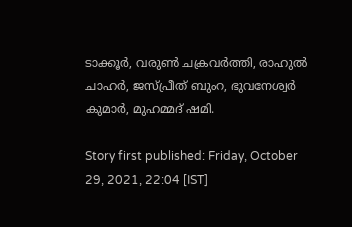ടാക്കൂര്‍, വരുണ്‍ ചക്രവര്‍ത്തി, രാഹുല്‍ ചാഹര്‍, ജസ്പ്രീത് ബുംറ, ഭുവനേശ്വര്‍ കുമാര്‍, മുഹമ്മദ് ഷമി.

Story first published: Friday, October 29, 2021, 22:04 [IST]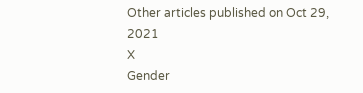Other articles published on Oct 29, 2021
X
Gender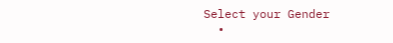Select your Gender
  •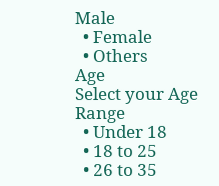Male
  • Female
  • Others
Age
Select your Age Range
  • Under 18
  • 18 to 25
  • 26 to 35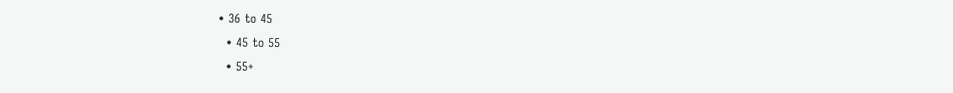• 36 to 45
  • 45 to 55
  • 55+